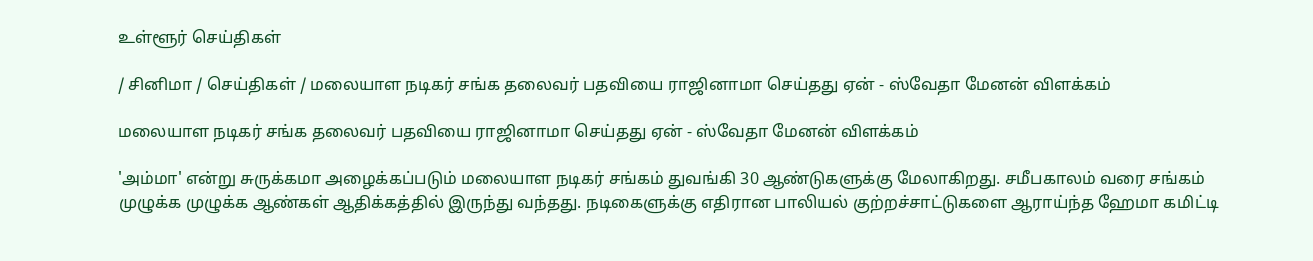உள்ளூர் செய்திகள்

/ சினிமா / செய்திகள் / மலையாள நடிகர் சங்க தலைவர் பதவியை ராஜினாமா செய்தது ஏன் - ஸ்வேதா மேனன் விளக்கம்

மலையாள நடிகர் சங்க தலைவர் பதவியை ராஜினாமா செய்தது ஏன் - ஸ்வேதா மேனன் விளக்கம்

'அம்மா' என்று சுருக்கமா அழைக்கப்படும் மலையாள நடிகர் சங்கம் துவங்கி 30 ஆண்டுகளுக்கு மேலாகிறது. சமீபகாலம் வரை சங்கம் முழுக்க முழுக்க ஆண்கள் ஆதிக்கத்தில் இருந்து வந்தது. நடிகைளுக்கு எதிரான பாலியல் குற்றச்சாட்டுகளை ஆராய்ந்த ஹேமா கமிட்டி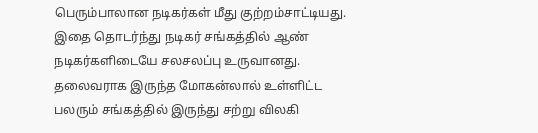பெரும்பாலான நடிகர்கள் மீது குற்றம்சாட்டியது. இதை தொடர்ந்து நடிகர் சங்கத்தில் ஆண் நடிகர்களிடையே சலசலப்பு உருவானது. தலைவராக இருந்த மோகன்லால் உள்ளிட்ட பலரும் சங்கத்தில் இருந்து சற்று விலகி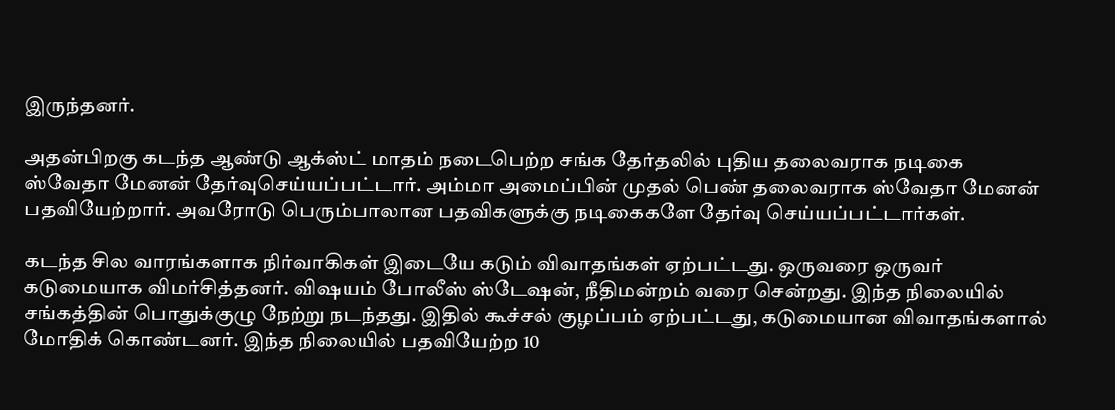இருந்தனர்.

அதன்பிறகு கடந்த ஆண்டு ஆக்ஸ்ட் மாதம் நடைபெற்ற சங்க தேர்தலில் புதிய தலைவராக நடிகை ஸ்வேதா மேனன் தேர்வுசெய்யப்பட்டார். அம்மா அமைப்பின் முதல் பெண் தலைவராக ஸ்வேதா மேனன் பதவியேற்றார். அவரோடு பெரும்பாலான பதவிகளுக்கு நடிகைகளே தேர்வு செய்யப்பட்டார்கள்.

கடந்த சில வாரங்களாக நிர்வாகிகள் இடையே கடும் விவாதங்கள் ஏற்பட்டது. ஒருவரை ஒருவர் கடுமையாக விமர்சித்தனர். விஷயம் போலீஸ் ஸ்டேஷன், நீதிமன்றம் வரை சென்றது. இந்த நிலையில் சங்கத்தின் பொதுக்குழு நேற்று நடந்தது. இதில் கூச்சல் குழப்பம் ஏற்பட்டது, கடுமையான விவாதங்களால் மோதிக் கொண்டனர். இந்த நிலையில் பதவியேற்ற 10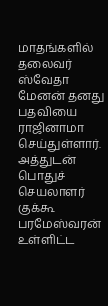மாதங்களில் தலைவர் ஸ்வேதா மேனன் தனது பதவியை ராஜினாமா செய்துள்ளார். அத்துடன் பொதுச் செயலாளர் குக்கூ பரமேஸ்வரன் உள்ளிட்ட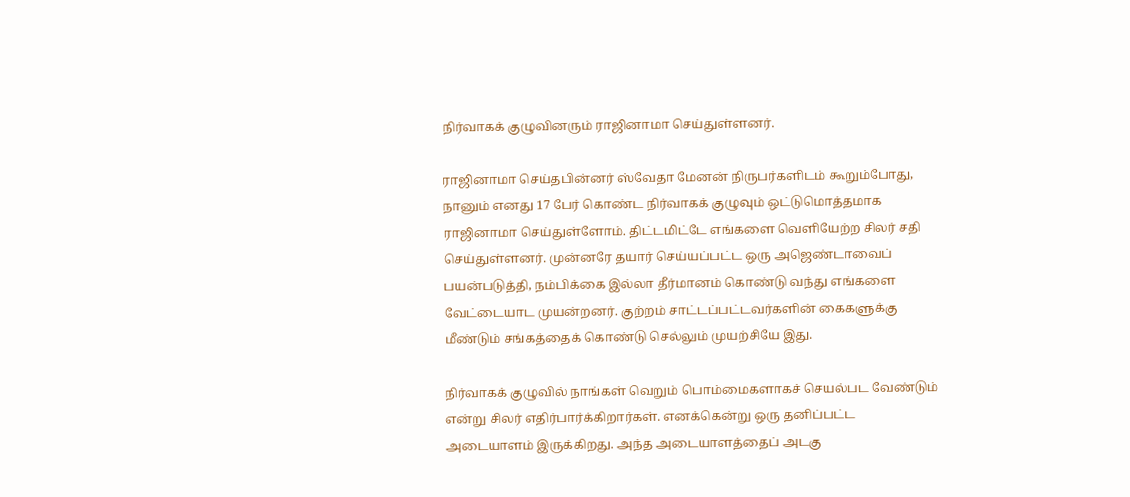நிர்வாகக் குழுவினரும் ராஜினாமா செய்துள்ளனர்.

ராஜினாமா செய்தபின்னர் ஸ்வேதா மேனன் நிருபர்களிடம் கூறும்போது, நானும் எனது 17 பேர் கொண்ட நிர்வாகக் குழுவும் ஒட்டுமொத்தமாக ராஜினாமா செய்துள்ளோம். திட்டமிட்டே எங்களை வெளியேற்ற சிலர் சதி செய்துள்ளனர். முன்னரே தயார் செய்யப்பட்ட ஒரு அஜெண்டாவைப் பயன்படுத்தி, நம்பிக்கை இல்லா தீர்மானம் கொண்டு வந்து எங்களை வேட்டையாட முயன்றனர். குற்றம் சாட்டப்பட்டவர்களின் கைகளுக்கு மீண்டும் சங்கத்தைக் கொண்டு செல்லும் முயற்சியே இது.

நிர்வாகக் குழுவில் நாங்கள் வெறும் பொம்மைகளாகச் செயல்பட வேண்டும் என்று சிலர் எதிர்பார்க்கிறார்கள். எனக்கென்று ஒரு தனிப்பட்ட அடையாளம் இருக்கிறது. அந்த அடையாளத்தைப் அடகு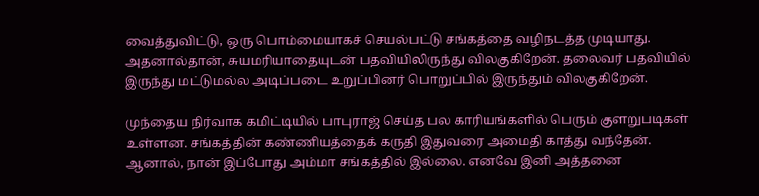வைத்துவிட்டு, ஒரு பொம்மையாகச் செயல்பட்டு சங்கத்தை வழிநடத்த முடியாது. அதனால்தான், சுயமரியாதையுடன் பதவியிலிருந்து விலகுகிறேன். தலைவர் பதவியில் இருந்து மட்டுமல்ல அடிப்படை உறுப்பினர் பொறுப்பில் இருந்தும் விலகுகிறேன்.

முந்தைய நிர்வாக கமிட்டியில் பாபுராஜ் செய்த பல காரியங்களில் பெரும் குளறுபடிகள் உள்ளன. சங்கத்தின் கண்ணியத்தைக் கருதி இதுவரை அமைதி காத்து வந்தேன். ஆனால், நான் இப்போது அம்மா சங்கத்தில் இல்லை. எனவே இனி அத்தனை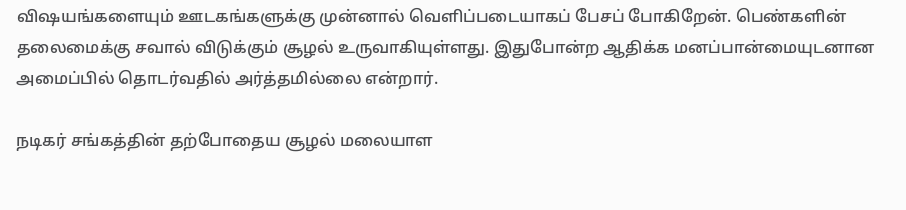விஷயங்களையும் ஊடகங்களுக்கு முன்னால் வெளிப்படையாகப் பேசப் போகிறேன். பெண்களின் தலைமைக்கு சவால் விடுக்கும் சூழல் உருவாகியுள்ளது. இதுபோன்ற ஆதிக்க மனப்பான்மையுடனான அமைப்பில் தொடர்வதில் அர்த்தமில்லை என்றார்.

நடிகர் சங்கத்தின் தற்போதைய சூழல் மலையாள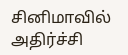சினிமாவில் அதிர்ச்சி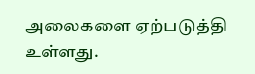அலைகளை ஏற்படுத்தி உள்ளது.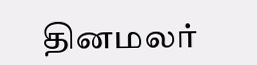தினமலர்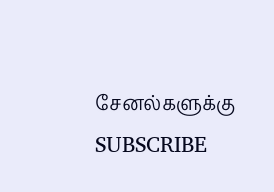சேனல்களுக்கு SUBSCRIBE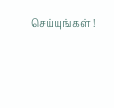செய்யுங்கள் !